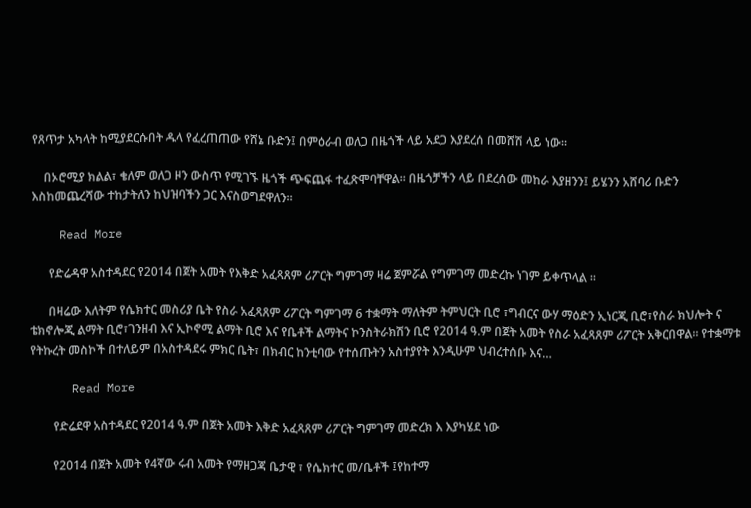የጸጥታ አካላት ከሚያደርሱበት ዱላ የፈረጠጠው የሸኔ ቡድን፤ በምዕራብ ወለጋ በዜጎች ላይ አደጋ እያደረሰ በመሸሽ ላይ ነው።

    በኦሮሚያ ክልል፣ ቄለም ወለጋ ዞን ውስጥ የሚገኙ ዜጎች ጭፍጨፋ ተፈጽሞባቸዋል። በዜጎቻችን ላይ በደረሰው መከራ እያዘንን፤ ይሄንን አሸባሪ ቡድን እስከመጨረሻው ተከታትለን ከህዝባችን ጋር እናስወግደዋለን።

    Read More

      የድሬዳዋ አስተዳደር የ2014 በጀት አመት የእቅድ አፈጻጸም ሪፖርት ግምገማ ዛሬ ጀምሯል የግምገማ መድረኩ ነገም ይቀጥላል ።

      በዛሬው እለትም የሴክተር መስሪያ ቤት የስራ አፈጻጸም ሪፖርት ግምገማ 6 ተቋማት ማለትም ትምህርት ቢሮ ፣ግብርና ውሃ ማዕድን ኢነርጂ ቢሮ፣የስራ ክህሎት ና ቴክኖሎጂ ልማት ቢሮ፣ገንዘብ እና ኢኮኖሚ ልማት ቢሮ እና የቤቶች ልማትና ኮንስትራክሽን ቢሮ የ2014 ዓ.ም በጀት አመት የስራ አፈጻጸም ሪፖርት አቅርበዋል፡፡ የተቋማቱ የትኩረት መስኮች በተለይም በአስተዳደሩ ምክር ቤት፣ በክብር ከንቲባው የተሰጡትን አስተያየት እንዲሁም ህብረተሰቡ እና…

      Read More

        የድሬደዋ አስተዳደር የ2014 ዓ.ም በጀት አመት እቅድ አፈጻጸም ሪፖርት ግምገማ መድረክ እ እያካሄደ ነው

        የ2014 በጀት አመት የ4ኛው ሩብ አመት የማዘጋጃ ቤታዊ ፣ የሴክተር መ/ቤቶች ፤የከተማ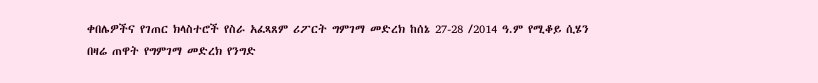ቀበሌዎችና የገጠር ክላስተሮች የስራ አፈጻጸም ሪፖርት ግምገማ መድረክ ከሰኔ 27-28 /2014 ዓ.ም የሚቆይ ሲሄን በዛሬ ጠዋት የግምገማ መድረክ የንግድ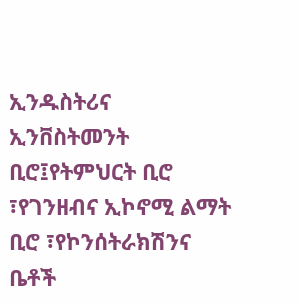ኢንዱስትሪና ኢንቨስትመንት ቢሮ፤የትምህርት ቢሮ ፣የገንዘብና ኢኮኖሚ ልማት ቢሮ ፣የኮንሰትራክሽንና ቤቶች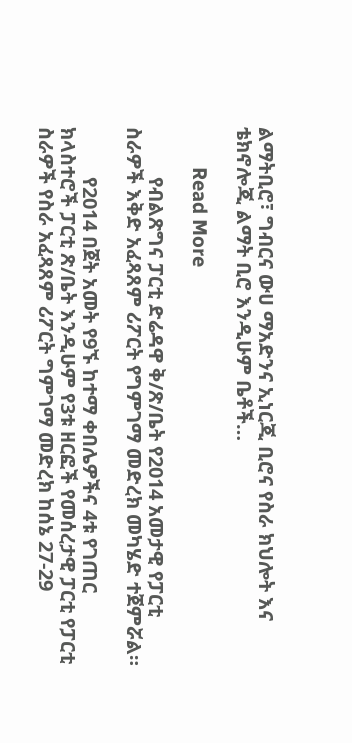ልማትቢሮ፣ ግብርና ውሀ ማአድንና ኢነርጂ ቢሮና የስራ ክህሎት እና ቴክኖሎጂ ልማት ቢሮ እንዲሁም ቤቶች…

        Read More

          የብልጽግና ፓርቲ ድሬዳዋ ቅ/ጽ/ቤት የ2014 አመታዊ የፓርቲ ስራዎች እቅድ አፈጻጸም ሪፖርት የግምገማ መድረክ መካሄድ ተጀምሯል።

          የ2014 በጀት አመት የ9ኙ ከተማ ቀበሌዎችና 4ቱ የገጠር ክላስተሮች ፓርቲ ጽ/ቤት እንዲሁም የ3ቱ ዘርፎች የመሰረታዊ ፓርቲ የፓርቲ ስራዎች የስራ አፈጻጸም ሪፖርት ግምገማ መድረክ ከሰኔ 27-29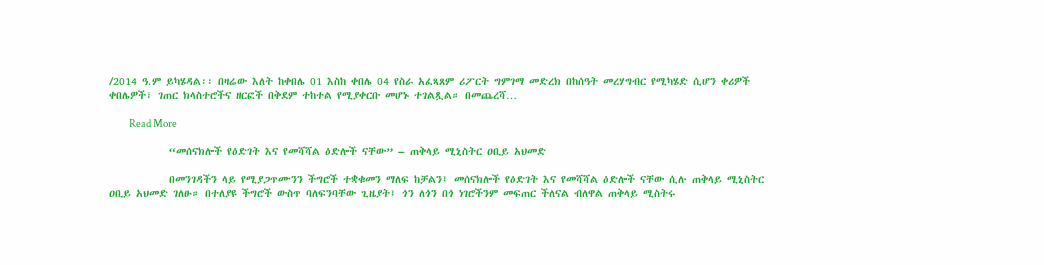/2014 ዓ.ም ይካሄዳል፡፡ በዛሬው እለት ከቀበሌ 01 እስከ ቀበሌ 04 የስራ አፈጻጸም ሪፖርት ግምገማ መድረክ በከሰዓት መረሃግብር የሚካሄድ ሲሆን ቀሪዎች ቀበሌዎች፣ ገጠር ክላስተሮችና ዘርፎች በቅደም ተከተል የሚያቀርቡ መሆኑ ተገልጿል። በመጨረሻ…

          Read More

            “መሰናክሎች የዕድገት እና የመሻሻል ዕድሎች ናቸው” – ጠቅላይ ሚኒስትር ዐቢይ አህመድ

            በመንገዳችን ላይ የሚያጋጥሙንን ችግሮች ተቋቁመን ማለፍ ከቻልን፤ መሰናክሎች የዕድገት እና የመሻሻል ዕድሎች ናቸው ሲሉ ጠቅላይ ሚኒስትር ዐቢይ አህመድ ገለፁ። በተለያዩ ችግሮች ውስጥ ባለፍንባቸው ጊዜያት፤ ጎን ለጎን በጎ ነገሮችንም መፍጠር ችለናል ብለዋል ጠቅላይ ሚስትሩ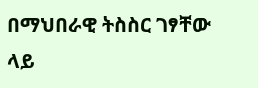በማህበራዊ ትስስር ገፃቸው ላይ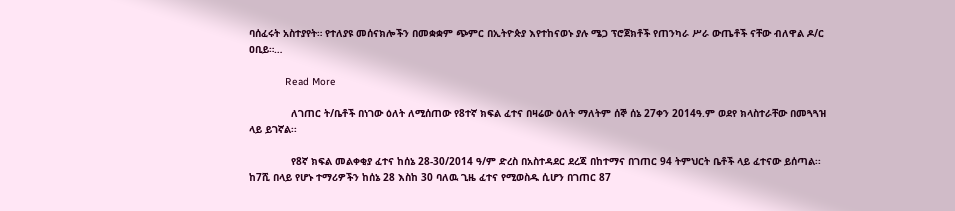ባሰፈሩት አስተያየት። የተለያዩ መሰናክሎችን በመቋቋም ጭምር በኢትዮጵያ እየተከናወኑ ያሉ ሜጋ ፕሮጀክቶች የጠንካራ ሥራ ውጤቶች ናቸው ብለዋል ዶ/ር ዐቢይ።…

            Read More

              ለገጠር ት/ቤቶች በነገው ዕለት ለሚሰጠው የ8ተኛ ክፍል ፈተና በዛሬው ዕለት ማለትም ሰኞ ሰኔ 27ቀን 2014ዓ.ም ወደየ ክላስተራቸው በመጓጓዝ ላይ ይገኛል፡፡

              የ8ኛ ክፍል መልቀቂያ ፈተና ከሰኔ 28-30/2014 ዓ/ም ድረስ በአስተዳደር ደረጃ በከተማና በገጠር 94 ትምህርት ቤቶች ላይ ፈተናው ይሰጣል፡፡ ከ7ሺ በላይ የሆኑ ተማሪዎችን ከሰኔ 28 እስከ 30 ባለዉ ጊዜ ፈተና የሚወስዱ ሲሆን በገጠር 87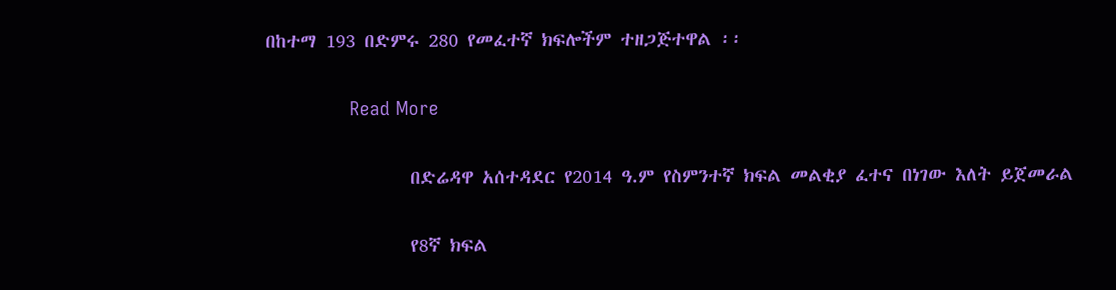በከተማ 193 በድምሩ 280 የመፈተኛ ክፍሎችም ተዘጋጅተዋል ፡፡

              Read More

                በድሬዳዋ አሰተዳደር የ2014 ዓ.ም የስምንተኛ ክፍል መልቂያ ፈተና በነገው እለት ይጀመራል

                የ8ኛ ክፍል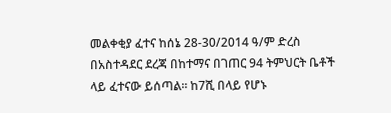መልቀቂያ ፈተና ከሰኔ 28-30/2014 ዓ/ም ድረስ በአስተዳደር ደረጃ በከተማና በገጠር 94 ትምህርት ቤቶች ላይ ፈተናው ይሰጣል፡፡ ከ7ሺ በላይ የሆኑ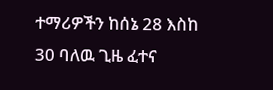ተማሪዎችን ከሰኔ 28 እስከ 30 ባለዉ ጊዜ ፈተና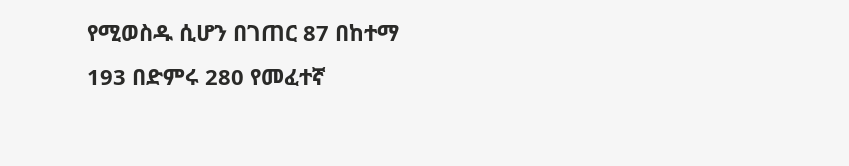የሚወስዱ ሲሆን በገጠር 87 በከተማ 193 በድምሩ 280 የመፈተኛ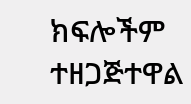ክፍሎችም ተዘጋጅተዋል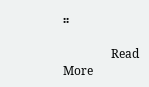፡፡

                Read More